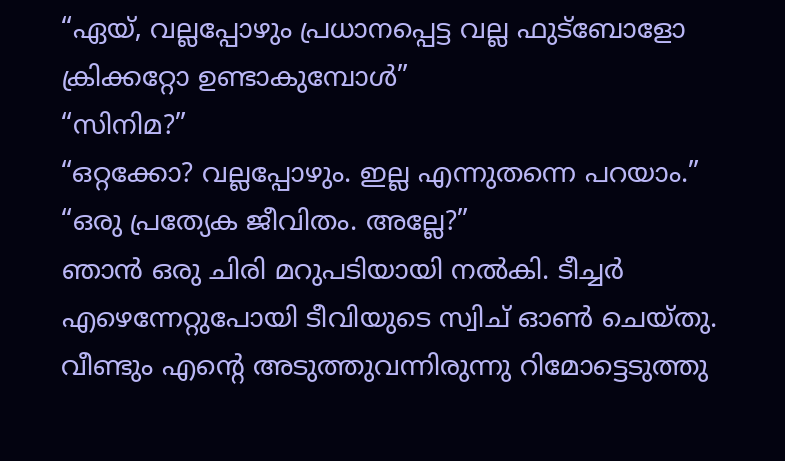“ഏയ്, വല്ലപ്പോഴും പ്രധാനപ്പെട്ട വല്ല ഫുട്ബോളോ ക്രിക്കറ്റോ ഉണ്ടാകുമ്പോൾ”
“സിനിമ?”
“ഒറ്റക്കോ? വല്ലപ്പോഴും. ഇല്ല എന്നുതന്നെ പറയാം.”
“ഒരു പ്രത്യേക ജീവിതം. അല്ലേ?”
ഞാൻ ഒരു ചിരി മറുപടിയായി നൽകി. ടീച്ചർ എഴെന്നേറ്റുപോയി ടീവിയുടെ സ്വിച് ഓൺ ചെയ്തു. വീണ്ടും എന്റെ അടുത്തുവന്നിരുന്നു റിമോട്ടെടുത്തു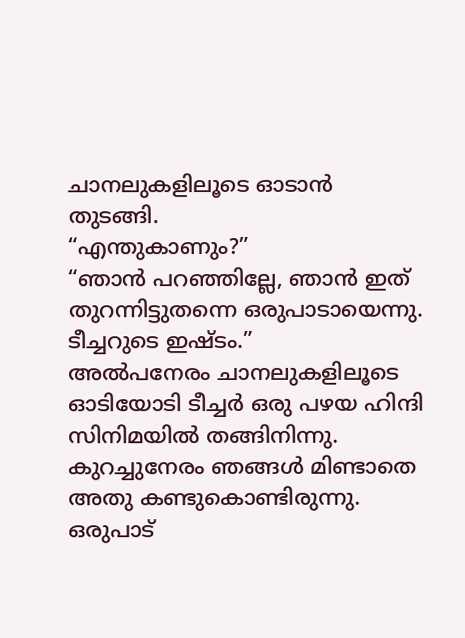ചാനലുകളിലൂടെ ഓടാൻ തുടങ്ങി.
“എന്തുകാണും?”
“ഞാൻ പറഞ്ഞില്ലേ, ഞാൻ ഇത് തുറന്നിട്ടുതന്നെ ഒരുപാടായെന്നു. ടീച്ചറുടെ ഇഷ്ടം.”
അൽപനേരം ചാനലുകളിലൂടെ ഓടിയോടി ടീച്ചർ ഒരു പഴയ ഹിന്ദി സിനിമയിൽ തങ്ങിനിന്നു. കുറച്ചുനേരം ഞങ്ങൾ മിണ്ടാതെ അതു കണ്ടുകൊണ്ടിരുന്നു. ഒരുപാട്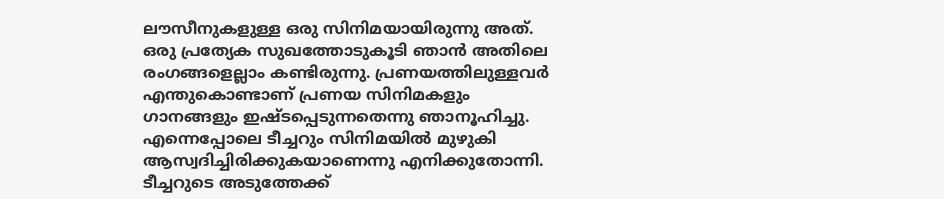ലൗസീനുകളുള്ള ഒരു സിനിമയായിരുന്നു അത്. ഒരു പ്രത്യേക സുഖത്തോടുകൂടി ഞാൻ അതിലെ രംഗങ്ങളെല്ലാം കണ്ടിരുന്നു. പ്രണയത്തിലുള്ളവർ എന്തുകൊണ്ടാണ് പ്രണയ സിനിമകളും ഗാനങ്ങളും ഇഷ്ടപ്പെടുന്നതെന്നു ഞാനൂഹിച്ചു. എന്നെപ്പോലെ ടീച്ചറും സിനിമയിൽ മുഴുകി ആസ്വദിച്ചിരിക്കുകയാണെന്നു എനിക്കുതോന്നി. ടീച്ചറുടെ അടുത്തേക്ക്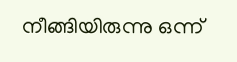നീങ്ങിയിരുന്നു ഒന്ന്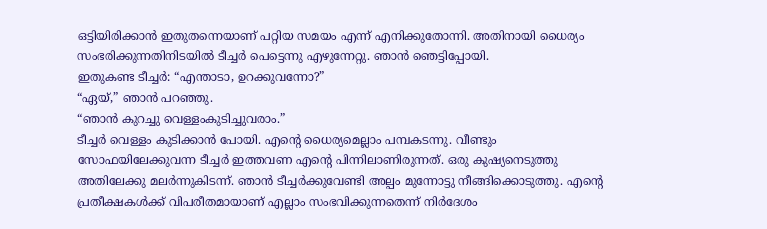ഒട്ടിയിരിക്കാൻ ഇതുതന്നെയാണ് പറ്റിയ സമയം എന്ന് എനിക്കുതോന്നി. അതിനായി ധൈര്യം സംഭരിക്കുന്നതിനിടയിൽ ടീച്ചർ പെട്ടെന്നു എഴുന്നേറ്റു. ഞാൻ ഞെട്ടിപ്പോയി.
ഇതുകണ്ട ടീച്ചർ: “എന്താടാ, ഉറക്കുവന്നോ?”
“ഏയ്,” ഞാൻ പറഞ്ഞു.
“ഞാൻ കുറച്ചു വെള്ളംകുടിച്ചുവരാം.”
ടീച്ചർ വെള്ളം കുടിക്കാൻ പോയി. എന്റെ ധൈര്യമെല്ലാം പമ്പകടന്നു. വീണ്ടും സോഫയിലേക്കുവന്ന ടീച്ചർ ഇത്തവണ എന്റെ പിന്നിലാണിരുന്നത്. ഒരു കുഷ്യനെടുത്തു അതിലേക്കു മലർന്നുകിടന്ന്. ഞാൻ ടീച്ചർക്കുവേണ്ടി അല്പം മുന്നോട്ടു നീങ്ങിക്കൊടുത്തു. എന്റെ പ്രതീക്ഷകൾക്ക് വിപരീതമായാണ് എല്ലാം സംഭവിക്കുന്നതെന്ന് നിർദേശം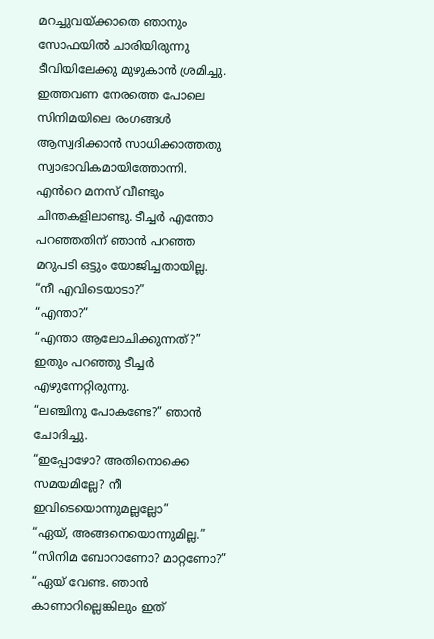മറച്ചുവയ്ക്കാതെ ഞാനും സോഫയിൽ ചാരിയിരുന്നു ടീവിയിലേക്കു മുഴുകാൻ ശ്രമിച്ചു. ഇത്തവണ നേരത്തെ പോലെ സിനിമയിലെ രംഗങ്ങൾ ആസ്വദിക്കാൻ സാധിക്കാത്തതു സ്വാഭാവികമായിത്തോന്നി.
എൻറെ മനസ് വീണ്ടും ചിന്തകളിലാണ്ടു. ടീച്ചർ എന്തോ പറഞ്ഞതിന് ഞാൻ പറഞ്ഞ മറുപടി ഒട്ടും യോജിച്ചതായില്ല.
“നീ എവിടെയാടാ?”
“എന്താ?”
“എന്താ ആലോചിക്കുന്നത്?” ഇതും പറഞ്ഞു ടീച്ചർ എഴുന്നേറ്റിരുന്നു.
“ലഞ്ചിനു പോകണ്ടേ?” ഞാൻ ചോദിച്ചു.
“ഇപ്പോഴോ? അതിനൊക്കെ സമയമില്ലേ? നീ ഇവിടെയൊന്നുമല്ലല്ലോ”
“ഏയ്, അങ്ങനെയൊന്നുമില്ല.”
“സിനിമ ബോറാണോ? മാറ്റണോ?”
“ഏയ് വേണ്ട. ഞാൻ കാണാറില്ലെങ്കിലും ഇത്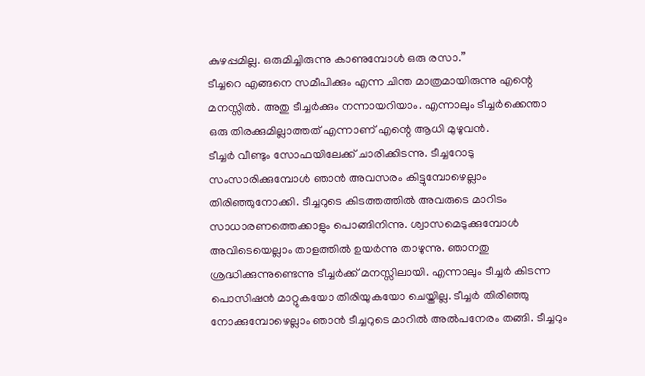കുഴപ്പമില്ല. ഒരുമിച്ചിരുന്നു കാണുമ്പോൾ ഒരു രസാ.”
ടീച്ചറെ എങ്ങനെ സമീപിക്കും എന്ന ചിന്ത മാത്രമായിരുന്നു എന്റെ മനസ്സിൽ. അതു ടീച്ചർക്കും നന്നായറിയാം. എന്നാലും ടീച്ചർക്കെന്താ ഒരു തിരക്കുമില്ലാത്തത് എന്നാണ് എന്റെ ആധി മുഴുവൻ.
ടീച്ചർ വീണ്ടും സോഫയിലേക്ക് ചാരിക്കിടന്നു. ടീച്ചറോടു സംസാരിക്കുമ്പോൾ ഞാൻ അവസരം കിട്ടുമ്പോഴെല്ലാം തിരിഞ്ഞുനോക്കി. ടീച്ചറുടെ കിടത്തത്തിൽ അവരുടെ മാറിടം സാധാരണത്തെക്കാളും പൊങ്ങിനിന്നു. ശ്വാസമെടുക്കുമ്പോൾ അവിടെയെല്ലാം താളത്തിൽ ഉയർന്നു താഴുന്നു. ഞാനതു ശ്രദ്ധിക്കുന്നുണ്ടെന്നു ടീച്ചർക്ക് മനസ്സിലായി. എന്നാലും ടീച്ചർ കിടന്ന പൊസിഷൻ മാറ്റുകയോ തിരിയുകയോ ചെയ്തില്ല. ടീച്ചർ തിരിഞ്ഞു നോക്കുമ്പോഴെല്ലാം ഞാൻ ടീച്ചറുടെ മാറിൽ അൽപനേരം തങ്ങി. ടീച്ചറും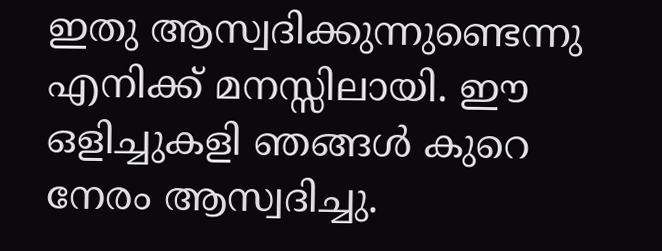ഇതു ആസ്വദിക്കുന്നുണ്ടെന്നു എനിക്ക് മനസ്സിലായി. ഈ ഒളിച്ചുകളി ഞങ്ങൾ കുറെ നേരം ആസ്വദിച്ചു.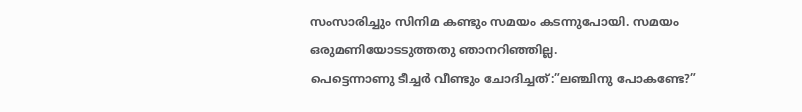സംസാരിച്ചും സിനിമ കണ്ടും സമയം കടന്നുപോയി. സമയം ഒരുമണിയോടടുത്തതു ഞാനറിഞ്ഞില്ല.
പെട്ടെന്നാണു ടീച്ചർ വീണ്ടും ചോദിച്ചത്:”ലഞ്ചിനു പോകണ്ടേ?”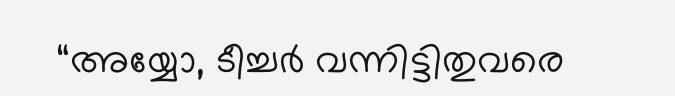“അയ്യോ, ടീച്ചർ വന്നിട്ടിതുവരെ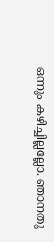ഒന്നും കഴിച്ചില്ലല്ലോ. ഞാനതു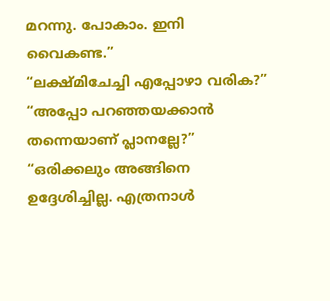മറന്നു. പോകാം. ഇനി വൈകണ്ട.”
“ലക്ഷ്മിചേച്ചി എപ്പോഴാ വരിക?”
“അപ്പോ പറഞ്ഞയക്കാൻ തന്നെയാണ് പ്ലാനല്ലേ?”
“ഒരിക്കലും അങ്ങിനെ ഉദ്ദേശിച്ചില്ല. എത്രനാൾ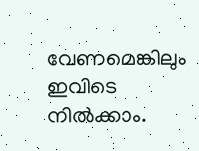വേണമെങ്കിലും ഇവിടെ നിൽക്കാം.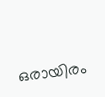ഒരായിരം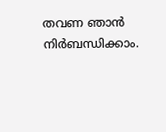തവണ ഞാൻ നിർബന്ധിക്കാം.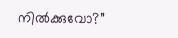നിൽക്കുവോ?”